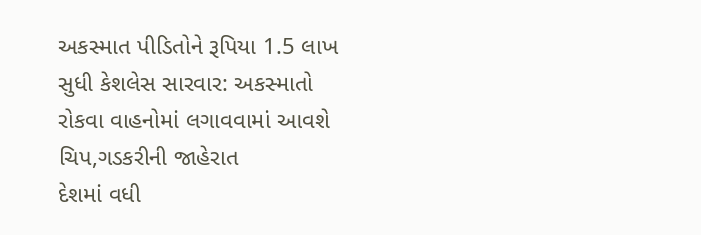અકસ્માત પીડિતોને રૂપિયા 1.5 લાખ સુધી કેશલેસ સારવાર: અકસ્માતો રોકવા વાહનોમાં લગાવવામાં આવશે ચિપ,ગડકરીની જાહેરાત
દેશમાં વધી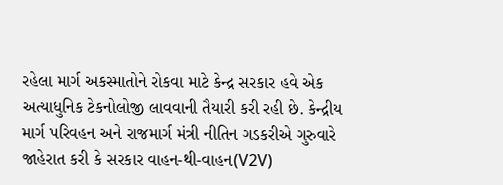રહેલા માર્ગ અકસ્માતોને રોકવા માટે કેન્દ્ર સરકાર હવે એક અત્યાધુનિક ટેકનોલોજી લાવવાની તૈયારી કરી રહી છે. કેન્દ્રીય માર્ગ પરિવહન અને રાજમાર્ગ મંત્રી નીતિન ગડકરીએ ગુરુવારે જાહેરાત કરી કે સરકાર વાહન-થી-વાહન(V2V)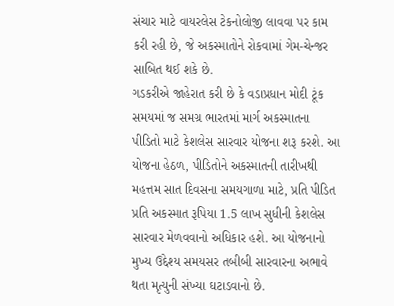સંચાર માટે વાયરલેસ ટેકનોલોજી લાવવા પર કામ કરી રહી છે, જે અકસ્માતોને રોકવામાં ગેમ-ચેન્જર સાબિત થઈ શકે છે.
ગડકરીએ જાહેરાત કરી છે કે વડાપ્રધાન મોદી ટૂંક સમયમાં જ સમગ્ર ભારતમાં માર્ગ અકસ્માતના પીડિતો માટે કેશલેસ સારવાર યોજના શરૂ કરશે. આ યોજના હેઠળ, પીડિતોને અકસ્માતની તારીખથી મહત્તમ સાત દિવસના સમયગાળા માટે, પ્રતિ પીડિત પ્રતિ અકસ્માત રૂપિયા 1.5 લાખ સુધીની કેશલેસ સારવાર મેળવવાનો અધિકાર હશે. આ યોજનાનો મુખ્ય ઉદ્દેશ્ય સમયસર તબીબી સારવારના અભાવે થતા મૃત્યુની સંખ્યા ઘટાડવાનો છે.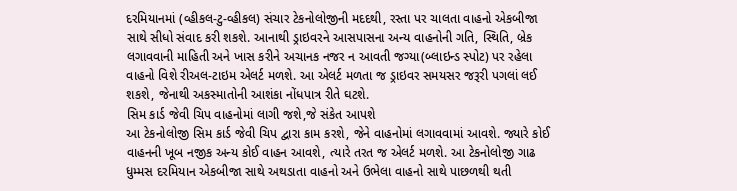દરમિયાનમાં (વ્હીકલ-ટુ-વ્હીકલ) સંચાર ટેકનોલોજીની મદદથી, રસ્તા પર ચાલતા વાહનો એકબીજા સાથે સીધો સંવાદ કરી શકશે. આનાથી ડ્રાઇવરને આસપાસના અન્ય વાહનોની ગતિ, સ્થિતિ, બ્રેક લગાવવાની માહિતી અને ખાસ કરીને અચાનક નજર ન આવતી જગ્યા(બ્લાઇન્ડ સ્પોટ) પર રહેલા વાહનો વિશે રીઅલ-ટાઇમ એલર્ટ મળશે. આ એલર્ટ મળતા જ ડ્રાઇવર સમયસર જરૂરી પગલાં લઈ શકશે, જેનાથી અકસ્માતોની આશંકા નોંધપાત્ર રીતે ઘટશે.
સિમ કાર્ડ જેવી ચિપ વાહનોમાં લાગી જશે,જે સંકેત આપશે
આ ટેકનોલોજી સિમ કાર્ડ જેવી ચિપ દ્વારા કામ કરશે, જેને વાહનોમાં લગાવવામાં આવશે. જ્યારે કોઈ વાહનની ખૂબ નજીક અન્ય કોઈ વાહન આવશે, ત્યારે તરત જ એલર્ટ મળશે. આ ટેકનોલોજી ગાઢ ધુમ્મસ દરમિયાન એકબીજા સાથે અથડાતા વાહનો અને ઉભેલા વાહનો સાથે પાછળથી થતી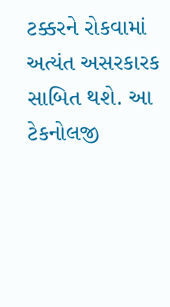ટક્કરને રોકવામાં અત્યંત અસરકારક સાબિત થશે. આ ટેકનોલજી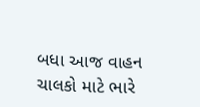બધા આજ વાહન ચાલકો માટે ભારે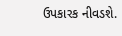ઉપકારક નીવડશે.